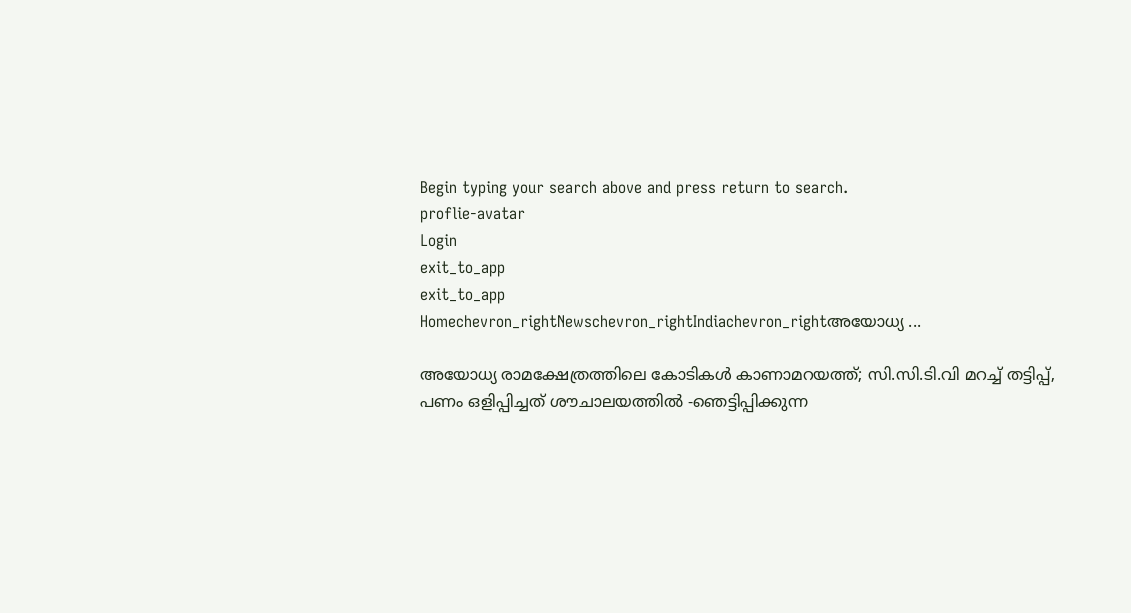Begin typing your search above and press return to search.
proflie-avatar
Login
exit_to_app
exit_to_app
Homechevron_rightNewschevron_rightIndiachevron_rightഅയോധ്യ ...

അയോധ്യ രാമക്ഷേത്രത്തിലെ കോടികൾ കാണാമറയത്ത്; സി.സി.ടി.വി മറച്ച് തട്ടിപ്പ്, പണം ഒളിപ്പിച്ചത് ശൗചാലയത്തിൽ -ഞെട്ടിപ്പിക്കുന്ന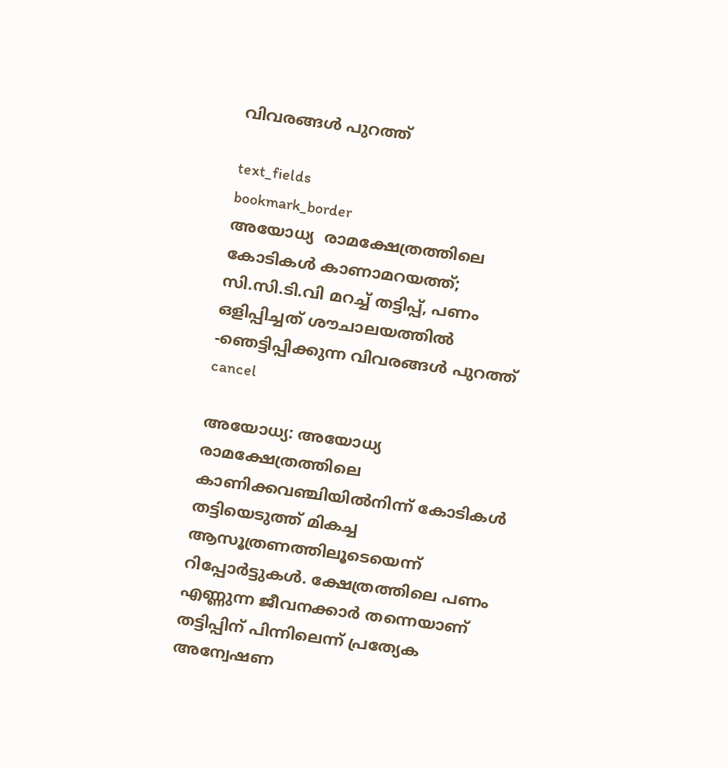വിവരങ്ങൾ പുറത്ത്

text_fields
bookmark_border
അയോധ്യ  രാമക്ഷേത്രത്തിലെ കോടികൾ കാണാമറയത്ത്; സി.സി.ടി.വി മറച്ച് തട്ടിപ്പ്, പണം ഒളിപ്പിച്ചത് ശൗചാലയത്തിൽ -ഞെട്ടിപ്പിക്കുന്ന വിവരങ്ങൾ പുറത്ത്
cancel

അയോധ്യ: അയോധ്യ രാമക്ഷേത്രത്തിലെ കാണിക്കവഞ്ചിയിൽനിന്ന് കോടികൾ തട്ടിയെടുത്ത് മികച്ച ആസൂത്രണത്തിലൂടെയെന്ന് റിപ്പോർട്ടുകൾ. ക്ഷേത്രത്തിലെ പണം എണ്ണുന്ന ജീവനക്കാർ തന്നെയാണ് തട്ടിപ്പിന് പിന്നിലെന്ന് പ്രത്യേക അന്വേഷണ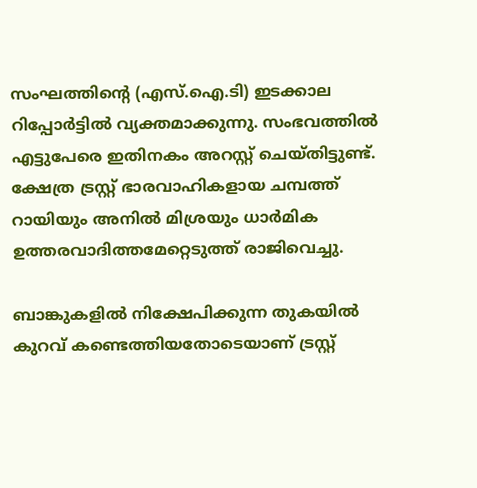സംഘത്തിന്റെ (എസ്.ഐ.ടി) ഇടക്കാല റിപ്പോർട്ടിൽ വ്യക്തമാക്കുന്നു. സംഭവത്തിൽ എട്ടുപേരെ ഇതിനകം അറസ്റ്റ് ചെയ്തിട്ടുണ്ട്. ക്ഷേത്ര ട്രസ്റ്റ് ഭാരവാഹികളായ ചമ്പത്ത് റായിയും അനിൽ മിശ്രയും ധാർമിക ഉത്തരവാദിത്തമേറ്റെടുത്ത് രാജിവെച്ചു.

ബാങ്കുകളിൽ നിക്ഷേപിക്കുന്ന തുകയിൽ കുറവ് കണ്ടെത്തിയതോടെയാണ് ട്രസ്റ്റ്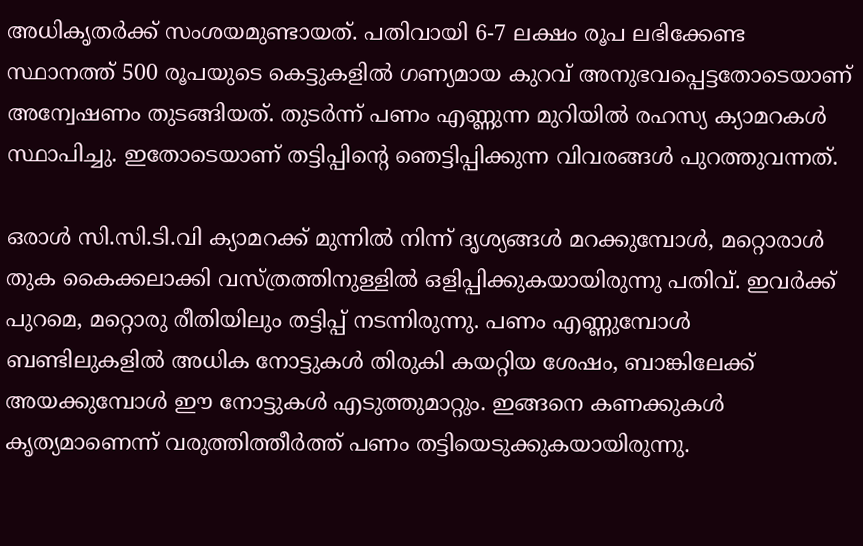അധികൃതർക്ക് സംശയമുണ്ടായത്. പതിവായി 6-7 ലക്ഷം രൂപ ലഭിക്കേണ്ട സ്ഥാനത്ത് 500 രൂപയുടെ കെട്ടുകളിൽ ഗണ്യമായ കുറവ് അനുഭവപ്പെട്ടതോടെയാണ് അന്വേഷണം തുടങ്ങിയത്. തുടർന്ന് പണം എണ്ണുന്ന മുറിയിൽ രഹസ്യ ക്യാമറകൾ സ്ഥാപിച്ചു. ഇതോടെയാണ് തട്ടിപ്പിന്റെ ഞെട്ടിപ്പിക്കുന്ന വിവരങ്ങൾ പുറത്തുവന്നത്.

ഒരാൾ സി.സി.ടി.വി ക്യാമറക്ക് മുന്നിൽ നിന്ന് ദൃശ്യങ്ങൾ മറക്കുമ്പോൾ, മറ്റൊരാൾ തുക കൈക്കലാക്കി വസ്ത്രത്തിനുള്ളിൽ ഒളിപ്പിക്കുകയായിരുന്നു പതിവ്. ഇവർക്ക് പുറമെ, മറ്റൊരു രീതിയിലും തട്ടിപ്പ് നടന്നിരുന്നു. പണം എണ്ണുമ്പോൾ ബണ്ടിലുകളിൽ അധിക നോട്ടുകൾ തിരുകി കയറ്റിയ ശേഷം, ബാങ്കിലേക്ക് അയക്കുമ്പോൾ ഈ നോട്ടുകൾ എടുത്തുമാറ്റും. ഇങ്ങനെ കണക്കുകൾ കൃത്യമാണെന്ന് വരുത്തിത്തീർത്ത് പണം തട്ടിയെടുക്കുകയായിരുന്നു.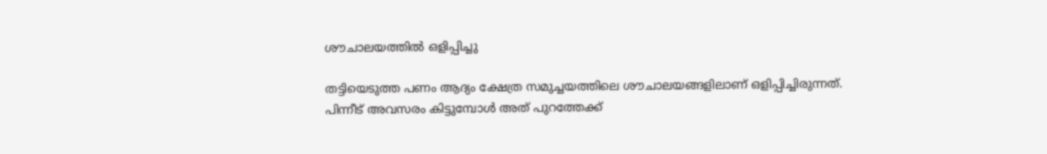ശൗചാലയത്തിൽ ഒളിപ്പിച്ചു

തട്ടിയെടുത്ത പണം ആദ്യം ക്ഷേത്ര സമുച്ചയത്തിലെ ശൗചാലയങ്ങളിലാണ് ഒളിപ്പിച്ചിരുന്നത്. പിന്നീട് അവസരം കിട്ടുമ്പോൾ അത് പുറത്തേക്ക്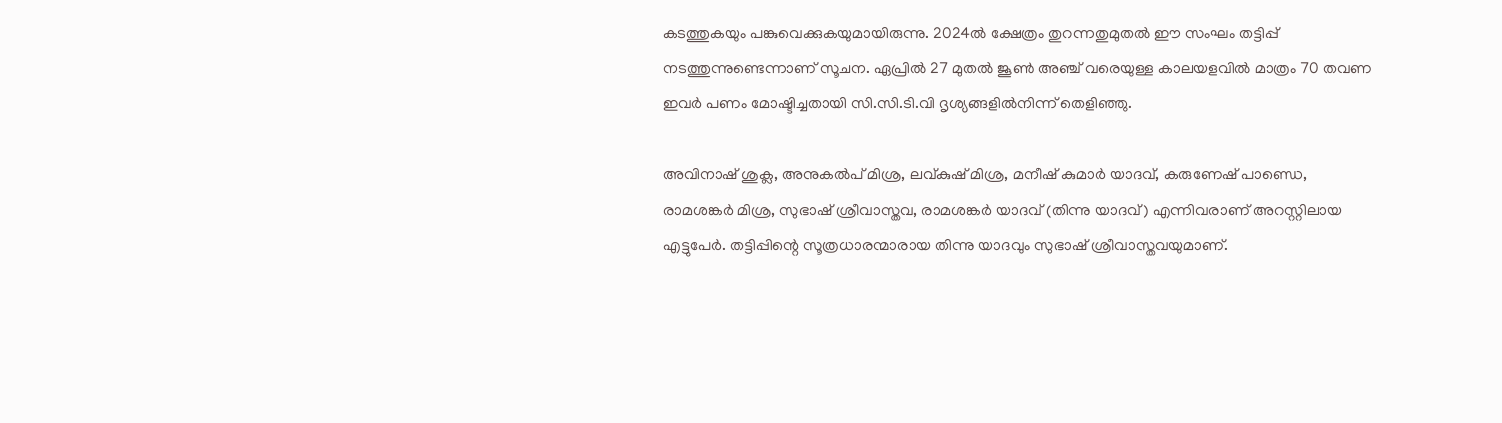കടത്തുകയും പങ്കുവെക്കുകയുമായിരുന്നു. 2024ൽ ക്ഷേത്രം തുറന്നതുമുതൽ ഈ സംഘം തട്ടിപ്പ് നടത്തുന്നുണ്ടെന്നാണ് സൂചന. ഏപ്രിൽ 27 മുതൽ ജൂൺ അഞ്ച് വരെയുള്ള കാലയളവിൽ മാത്രം 70 തവണ ഇവർ പണം മോഷ്ടിച്ചതായി സി.സി.ടി.വി ദൃശ്യങ്ങളിൽനിന്ന് തെളിഞ്ഞു.

അവിനാഷ് ശുക്ല, അനുകൽപ് മിശ്ര, ലവ്കുഷ് മിശ്ര, മനീഷ് കുമാർ യാദവ്, കരുണേഷ് പാണ്ഡെ, രാമശങ്കർ മിശ്ര, സുഭാഷ് ശ്രീവാസ്തവ, രാമശങ്കർ യാദവ് (തിന്നു യാദവ്) എന്നിവരാണ് അറസ്റ്റിലായ എട്ടുപേർ. തട്ടിപ്പിന്റെ സൂത്രധാരന്മാരായ തിന്നു യാദവും സുഭാഷ് ശ്രീവാസ്തവയുമാണ്.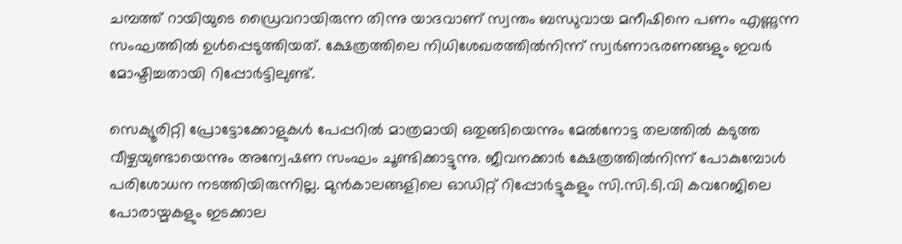ചമ്പത്ത് റായിയുടെ ഡ്രൈവറായിരുന്ന തിന്നു യാദവാണ് സ്വന്തം ബന്ധുവായ മനീഷിനെ പണം എണ്ണുന്ന സംഘത്തിൽ ഉൾപ്പെടുത്തിയത്. ക്ഷേത്രത്തിലെ നിധിശേഖരത്തിൽനിന്ന് സ്വർണാഭരണങ്ങളും ഇവർ മോഷ്ടിച്ചതായി റിപ്പോർട്ടിലുണ്ട്.

സെക്യൂരിറ്റി പ്രോട്ടോക്കോളുകൾ പേപ്പറിൽ മാത്രമായി ഒതുങ്ങിയെന്നും മേൽനോട്ട തലത്തിൽ കടുത്ത വീഴ്ചയുണ്ടായെന്നും അന്വേഷണ സംഘം ചൂണ്ടിക്കാട്ടുന്നു. ജീവനക്കാർ ക്ഷേത്രത്തിൽനിന്ന് പോകുമ്പോൾ പരിശോധന നടത്തിയിരുന്നില്ല. മുൻകാലങ്ങളിലെ ഓഡിറ്റ് റിപ്പോർട്ടുകളും സി.സി.ടി.വി കവറേജിലെ പോരായ്മകളും ഇടക്കാല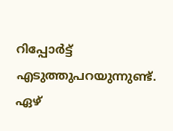റിപ്പോർട്ട് എടുത്തുപറയുന്നുണ്ട്. ഏഴ്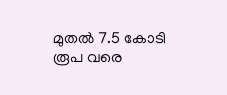മുതൽ 7.5 കോടി രൂപ വരെ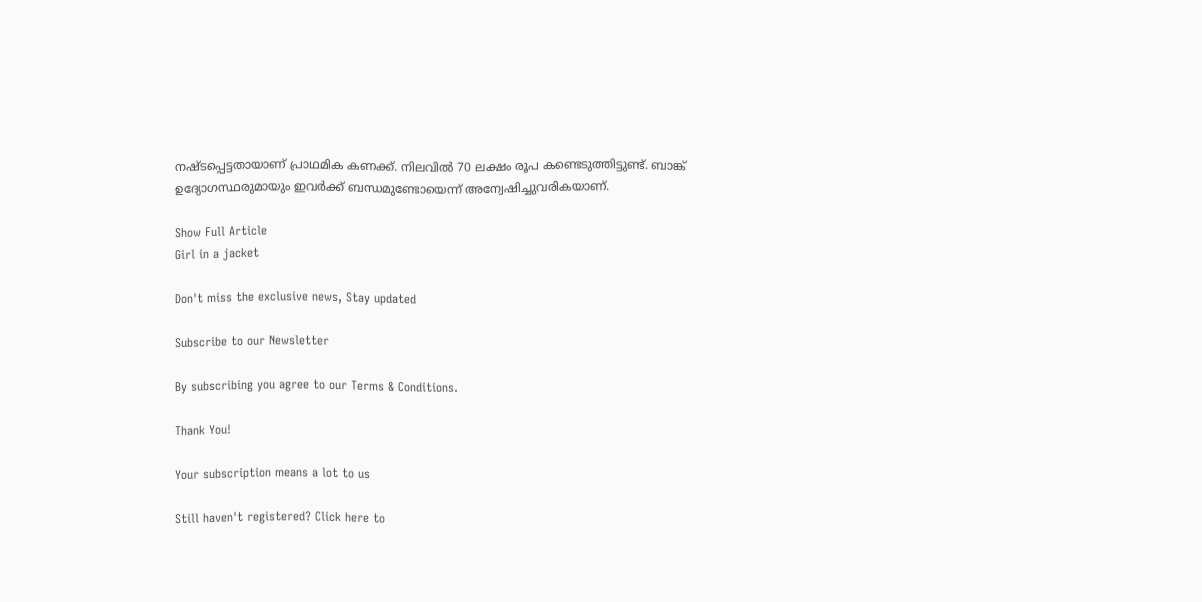നഷ്ടപ്പെട്ടതായാണ് പ്രാഥമിക കണക്ക്. നിലവിൽ 70 ലക്ഷം രൂപ കണ്ടെടുത്തിട്ടുണ്ട്. ബാങ്ക് ഉദ്യോഗസ്ഥരുമായും ഇവർക്ക് ബന്ധമുണ്ടോയെന്ന് അന്വേഷിച്ചുവരികയാണ്.

Show Full Article
Girl in a jacket

Don't miss the exclusive news, Stay updated

Subscribe to our Newsletter

By subscribing you agree to our Terms & Conditions.

Thank You!

Your subscription means a lot to us

Still haven't registered? Click here to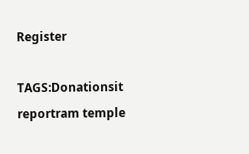Register

TAGS:Donationsit reportram temple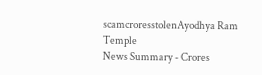scamcroresstolenAyodhya Ram Temple
News Summary - Crores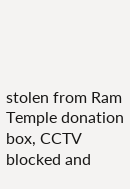stolen from Ram Temple donation box, CCTV blocked and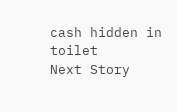cash hidden in toilet
Next Story